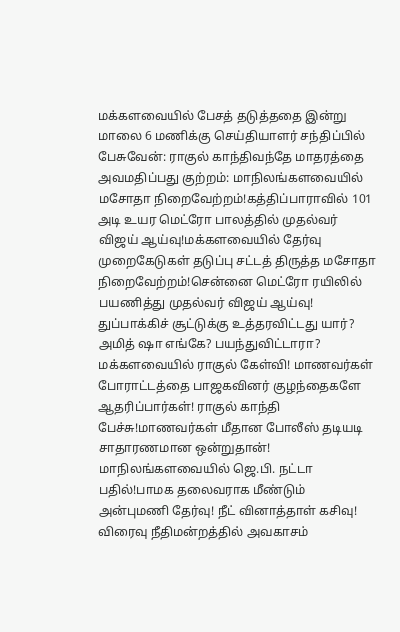மக்களவையில் பேசத் தடுத்ததை இன்று மாலை 6 மணிக்கு செய்தியாளர் சந்திப்பில் பேசுவேன்: ராகுல் காந்திவந்தே மாதரத்தை அவமதிப்பது குற்றம்: மாநிலங்களவையில் மசோதா நிறைவேற்றம்!கத்திப்பாராவில் 101 அடி உயர மெட்ரோ பாலத்தில் முதல்வர் விஜய் ஆய்வு!மக்களவையில் தேர்வு முறைகேடுகள் தடுப்பு சட்டத் திருத்த மசோதா நிறைவேற்றம்!சென்னை மெட்ரோ ரயிலில் பயணித்து முதல்வர் விஜய் ஆய்வு! துப்பாக்கிச் சூட்டுக்கு உத்தரவிட்டது யார்? அமித் ஷா எங்கே? பயந்துவிட்டாரா? மக்களவையில் ராகுல் கேள்வி! மாணவர்கள் போராட்டத்தை பாஜகவினர் குழந்தைகளே ஆதரிப்பார்கள்! ராகுல் காந்தி பேச்சு!மாணவர்கள் மீதான போலீஸ் தடியடி சாதாரணமான ஒன்றுதான்! மாநிலங்களவையில் ஜெ.பி. நட்டா பதில்!பாமக தலைவராக மீண்டும் அன்புமணி தேர்வு! நீட் வினாத்தாள் கசிவு! விரைவு நீதிமன்றத்தில் அவகாசம்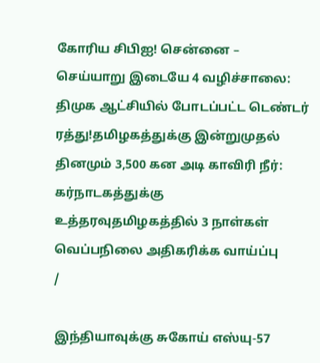கோரிய சிபிஐ! சென்னை – செய்யாறு இடையே 4 வழிச்சாலை: திமுக ஆட்சியில் போடப்பட்ட டெண்டர் ரத்து!தமிழகத்துக்கு இன்றுமுதல் தினமும் 3,500 கன அடி காவிரி நீர்: கர்நாடகத்துக்கு உத்தரவுதமிழகத்தில் 3 நாள்கள் வெப்பநிலை அதிகரிக்க வாய்ப்பு
/

இந்தியாவுக்கு சுகோய் எஸ்யு-57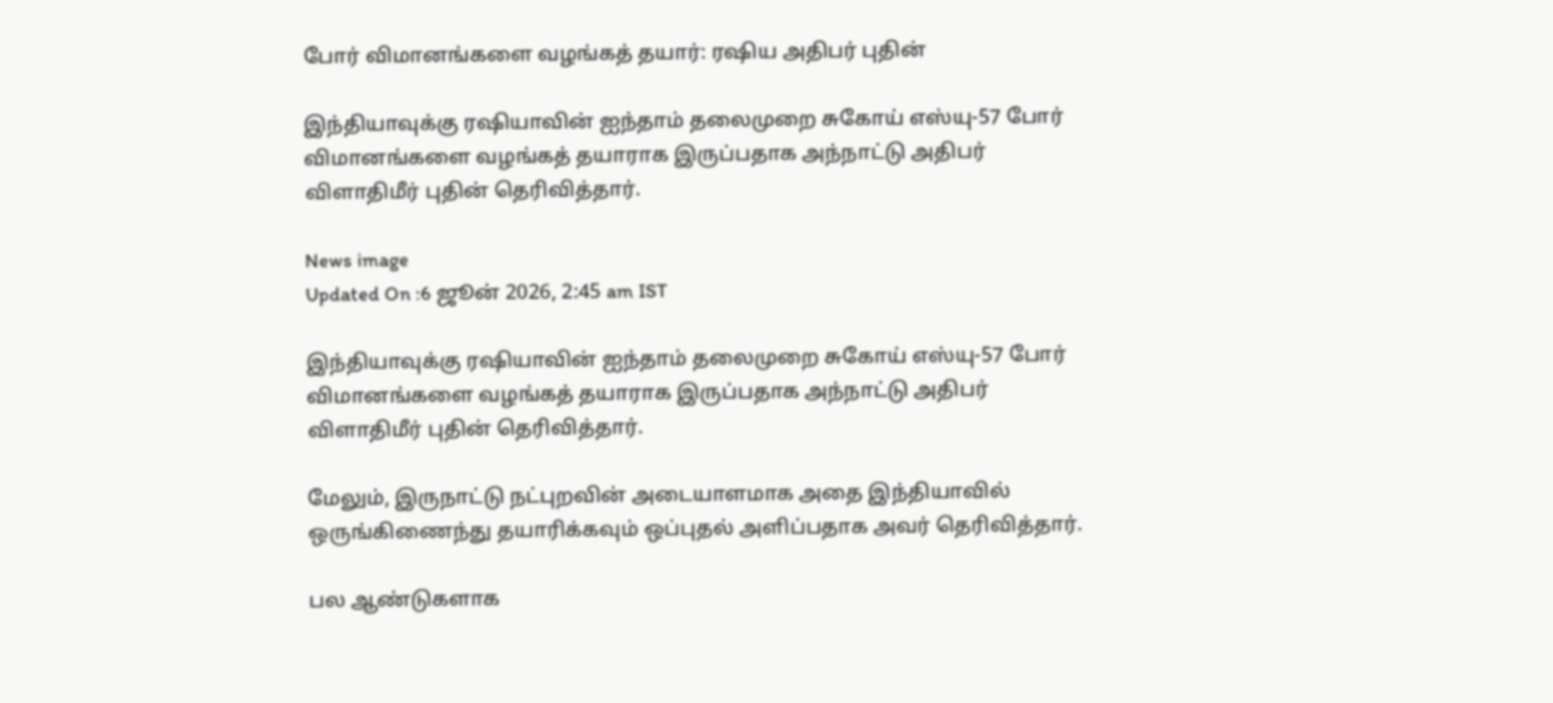போர் விமானங்களை வழங்கத் தயார்: ரஷிய அதிபர் புதின்

இந்தியாவுக்கு ரஷியாவின் ஐந்தாம் தலைமுறை சுகோய் எஸ்யு-57 போர் விமானங்களை வழங்கத் தயாராக இருப்பதாக அந்நாட்டு அதிபர் விளாதிமீர் புதின் தெரிவித்தார்.

News image
Updated On :6 ஜூன் 2026, 2:45 am IST

இந்தியாவுக்கு ரஷியாவின் ஐந்தாம் தலைமுறை சுகோய் எஸ்யு-57 போர் விமானங்களை வழங்கத் தயாராக இருப்பதாக அந்நாட்டு அதிபர் விளாதிமீர் புதின் தெரிவித்தார்.

மேலும், இருநாட்டு நட்புறவின் அடையாளமாக அதை இந்தியாவில் ஒருங்கிணைந்து தயாரிக்கவும் ஒப்புதல் அளிப்பதாக அவர் தெரிவித்தார்.

பல ஆண்டுகளாக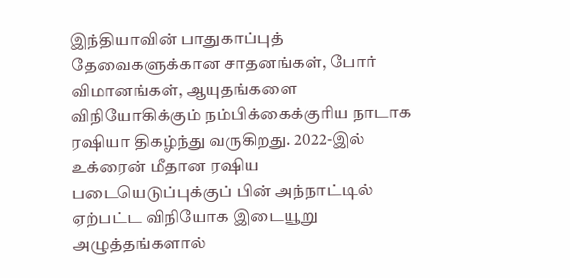இந்தியாவின் பாதுகாப்புத் தேவைகளுக்கான சாதனங்கள், போர் விமானங்கள், ஆயுதங்களை விநியோகிக்கும் நம்பிக்கைக்குரிய நாடாக ரஷியா திகழ்ந்து வருகிறது. 2022-இல் உக்ரைன் மீதான ரஷிய படையெடுப்புக்குப் பின் அந்நாட்டில் ஏற்பட்ட விநியோக இடையூறு அழுத்தங்களால்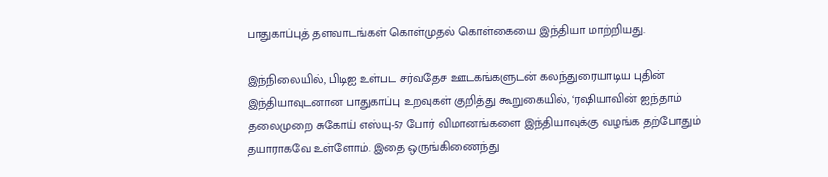பாதுகாப்புத் தளவாடங்கள் கொள்முதல் கொள்கையை இந்தியா மாற்றியது.

இந்நிலையில், பிடிஐ உள்பட சர்வதேச ஊடகங்களுடன் கலந்துரையாடிய புதின் இந்தியாவுடனான பாதுகாப்பு உறவுகள் குறித்து கூறுகையில், ‘ரஷியாவின் ஐந்தாம் தலைமுறை சுகோய் எஸ்யு-57 போர் விமானங்களை இந்தியாவுக்கு வழங்க தற்போதும் தயாராகவே உள்ளோம். இதை ஒருங்கிணைந்து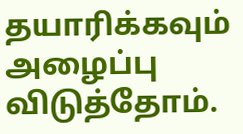தயாரிக்கவும் அழைப்பு விடுத்தோம்.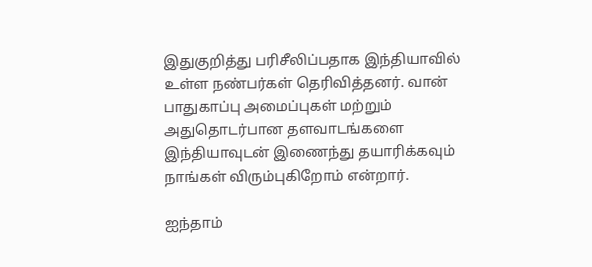இதுகுறித்து பரிசீலிப்பதாக இந்தியாவில் உள்ள நண்பர்கள் தெரிவித்தனர். வான் பாதுகாப்பு அமைப்புகள் மற்றும் அதுதொடர்பான தளவாடங்களை இந்தியாவுடன் இணைந்து தயாரிக்கவும் நாங்கள் விரும்புகிறோம் என்றார்.

ஐந்தாம்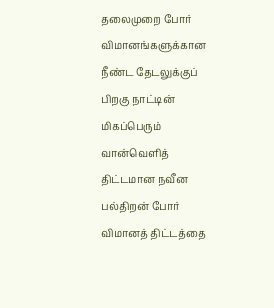தலைமுறை போர் விமானங்களுக்கான நீண்ட தேடலுக்குப் பிறகு நாட்டின் மிகப்பெரும் வான்வெளித் திட்டமான நவீன பல்திறன் போர் விமானத் திட்டத்தை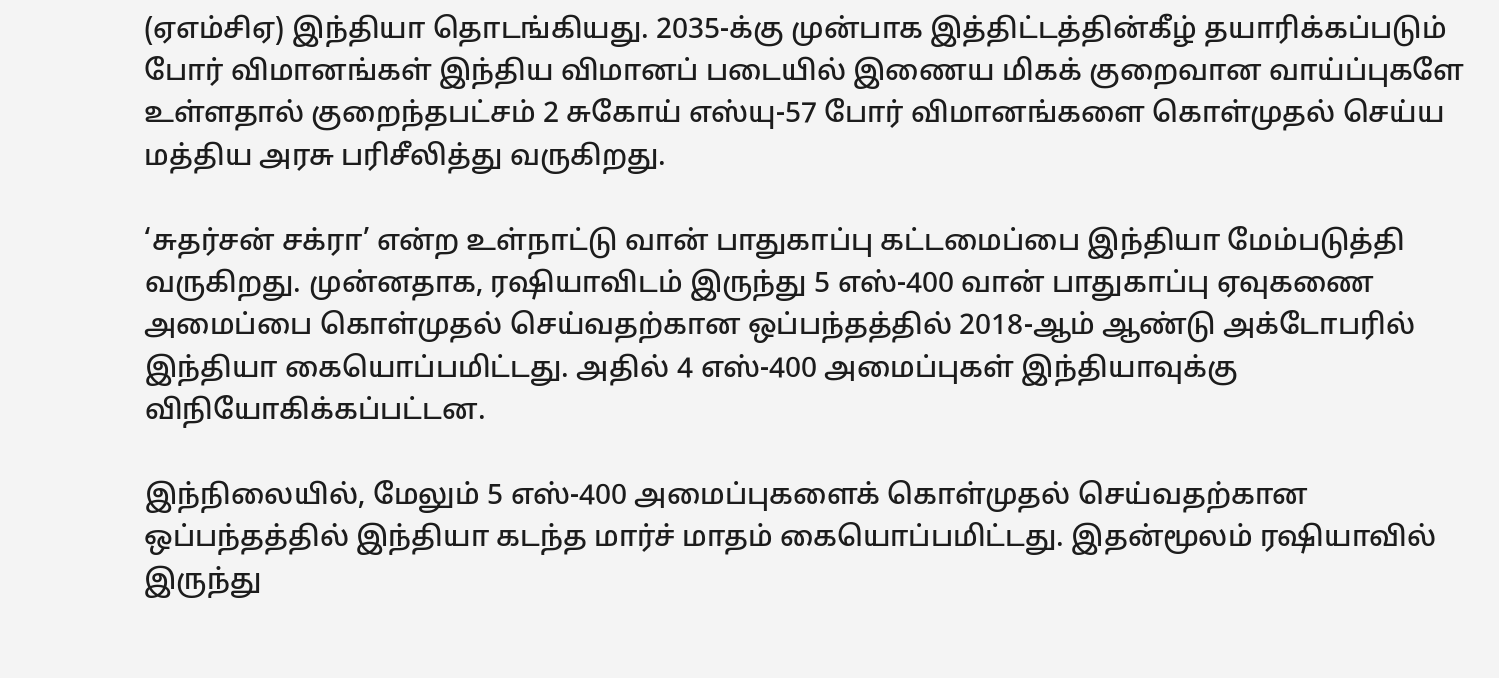(ஏஎம்சிஏ) இந்தியா தொடங்கியது. 2035-க்கு முன்பாக இத்திட்டத்தின்கீழ் தயாரிக்கப்படும் போர் விமானங்கள் இந்திய விமானப் படையில் இணைய மிகக் குறைவான வாய்ப்புகளே உள்ளதால் குறைந்தபட்சம் 2 சுகோய் எஸ்யு-57 போர் விமானங்களை கொள்முதல் செய்ய மத்திய அரசு பரிசீலித்து வருகிறது.

‘சுதர்சன் சக்ரா’ என்ற உள்நாட்டு வான் பாதுகாப்பு கட்டமைப்பை இந்தியா மேம்படுத்தி வருகிறது. முன்னதாக, ரஷியாவிடம் இருந்து 5 எஸ்-400 வான் பாதுகாப்பு ஏவுகணை அமைப்பை கொள்முதல் செய்வதற்கான ஒப்பந்தத்தில் 2018-ஆம் ஆண்டு அக்டோபரில் இந்தியா கையொப்பமிட்டது. அதில் 4 எஸ்-400 அமைப்புகள் இந்தியாவுக்கு விநியோகிக்கப்பட்டன.

இந்நிலையில், மேலும் 5 எஸ்-400 அமைப்புகளைக் கொள்முதல் செய்வதற்கான ஒப்பந்தத்தில் இந்தியா கடந்த மார்ச் மாதம் கையொப்பமிட்டது. இதன்மூலம் ரஷியாவில் இருந்து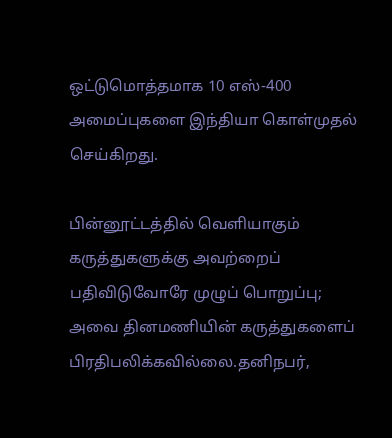ஒட்டுமொத்தமாக 10 எஸ்-400 அமைப்புகளை இந்தியா கொள்முதல் செய்கிறது.

பின்னூட்டத்தில் வெளியாகும் கருத்துகளுக்கு அவற்றைப் பதிவிடுவோரே முழுப் பொறுப்பு; அவை தினமணியின் கருத்துகளைப் பிரதிபலிக்கவில்லை.தனிநபர்,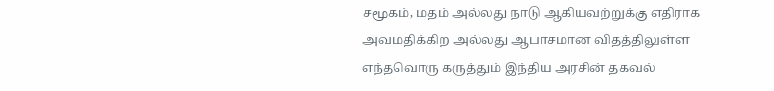சமூகம், மதம் அல்லது நாடு ஆகியவற்றுக்கு எதிராக அவமதிக்கிற அல்லது ஆபாசமான விதத்திலுள்ள எந்தவொரு கருத்தும் இந்திய அரசின் தகவல்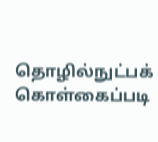தொழில்நுட்பக் கொள்கைப்படி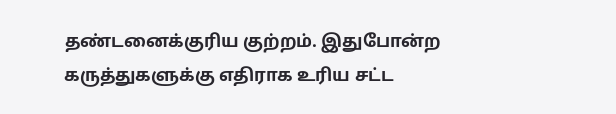தண்டனைக்குரிய குற்றம். இதுபோன்ற கருத்துகளுக்கு எதிராக உரிய சட்ட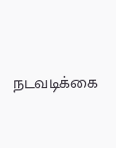நடவடிக்கை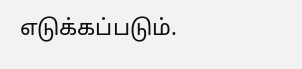எடுக்கப்படும்.